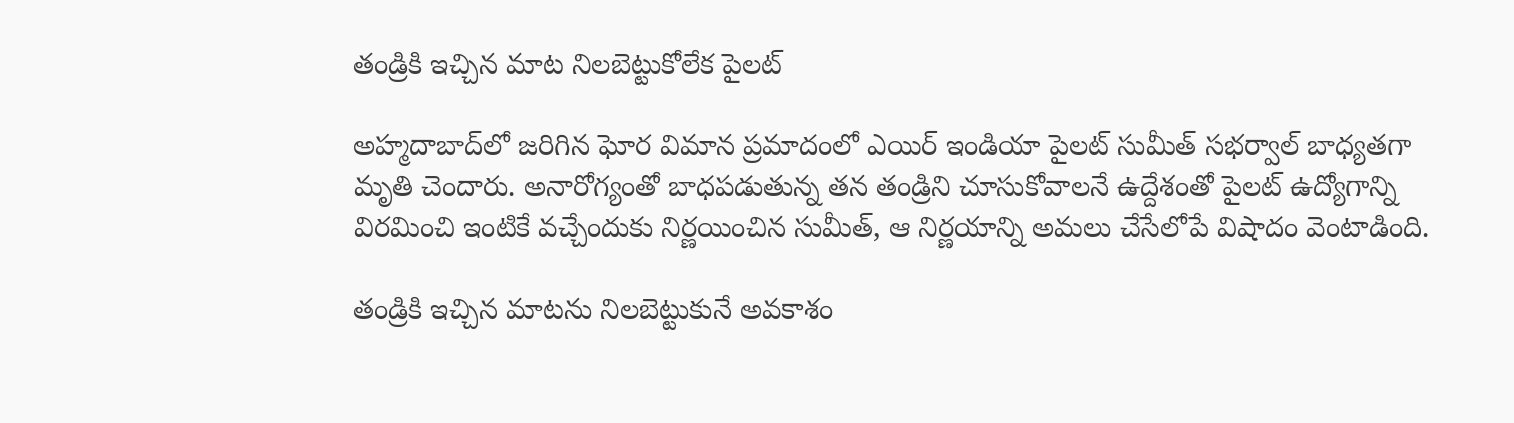తండ్రికి ఇచ్చిన మాట నిలబెట్టుకోలేక పైలట్

అహ్మదాబాద్‌లో జరిగిన ఘోర విమాన ప్రమాదంలో ఎయిర్ ఇండియా పైలట్ సుమీత్ సభర్వాల్ బాధ్యతగా మృతి చెందారు. అనారోగ్యంతో బాధపడుతున్న తన తండ్రిని చూసుకోవాలనే ఉద్దేశంతో పైలట్ ఉద్యోగాన్ని విరమించి ఇంటికే వచ్చేందుకు నిర్ణయించిన సుమీత్, ఆ నిర్ణయాన్ని అమలు చేసేలోపే విషాదం వెంటాడింది.

తండ్రికి ఇచ్చిన మాటను నిలబెట్టుకునే అవకాశం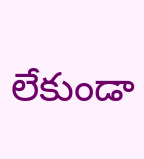లేకుండా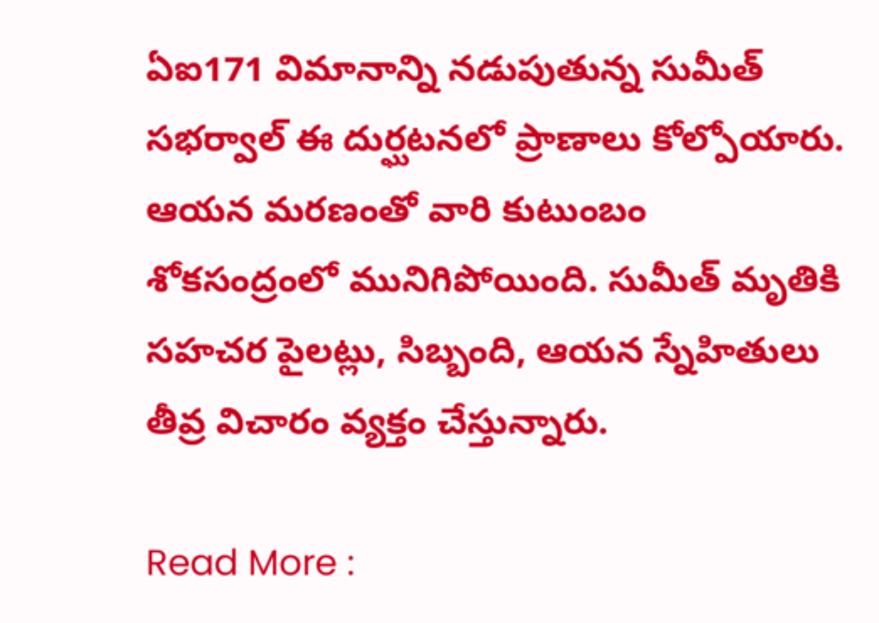ఏఐ171 విమానాన్ని నడుపుతున్న సుమీత్ సభర్వాల్ ఈ దుర్ఘటనలో ప్రాణాలు కోల్పోయారు. ఆయన మరణంతో వారి కుటుంబం శోకసంద్రంలో మునిగిపోయింది. సుమీత్ మృతికి సహచర పైలట్లు, సిబ్బంది, ఆయన స్నేహితులు తీవ్ర విచారం వ్యక్తం చేస్తున్నారు.

Read More :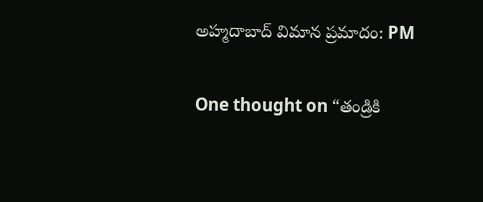అహ్మదాబాద్‌ విమాన ప్రమాదం: PM

One thought on “తండ్రికి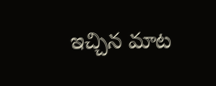ఇచ్చిన మాట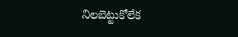నిలబెట్టుకోలేక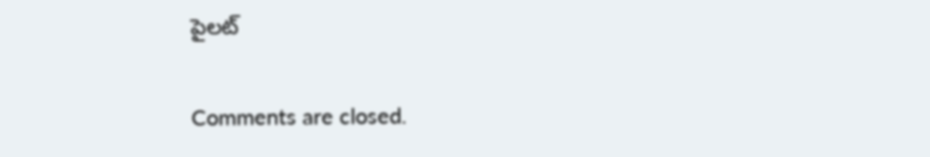పైలట్

Comments are closed.